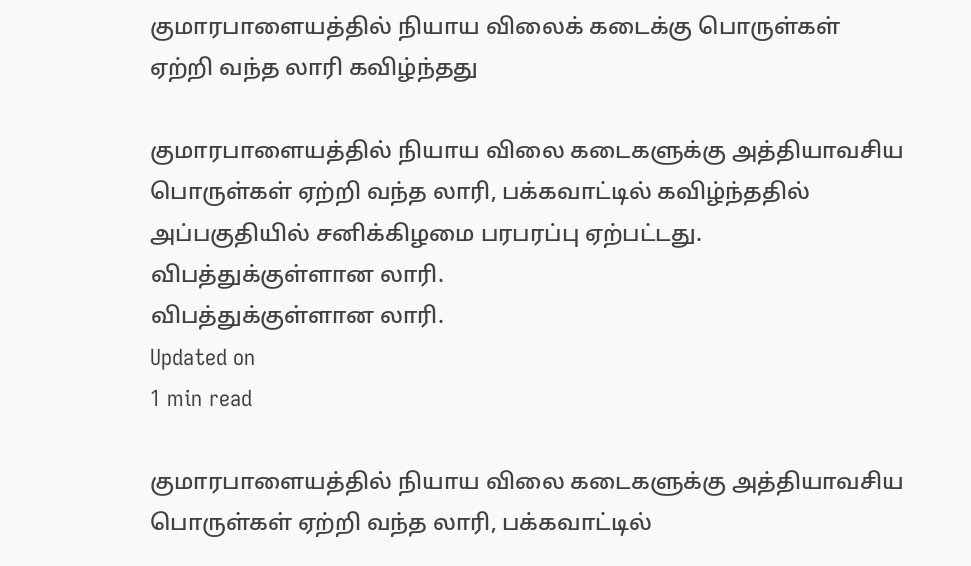குமாரபாளையத்தில் நியாய விலைக் கடைக்கு பொருள்கள் ஏற்றி வந்த லாரி கவிழ்ந்தது

குமாரபாளையத்தில் நியாய விலை கடைகளுக்கு அத்தியாவசிய பொருள்கள் ஏற்றி வந்த லாரி, பக்கவாட்டில் கவிழ்ந்ததில் அப்பகுதியில் சனிக்கிழமை பரபரப்பு ஏற்பட்டது.
விபத்துக்குள்ளான லாரி.
விபத்துக்குள்ளான லாரி.
Updated on
1 min read

குமாரபாளையத்தில் நியாய விலை கடைகளுக்கு அத்தியாவசிய பொருள்கள் ஏற்றி வந்த லாரி, பக்கவாட்டில்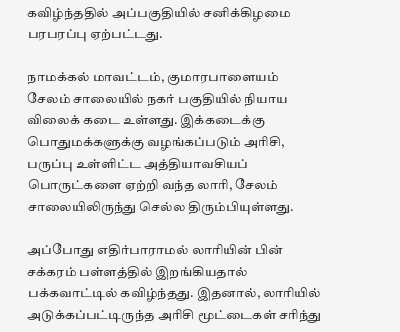கவிழ்ந்ததில் அப்பகுதியில் சனிக்கிழமை பரபரப்பு ஏற்பட்டது.

நாமக்கல் மாவட்டம், குமாரபாளையம் சேலம் சாலையில் நகர் பகுதியில் நியாய விலைக் கடை உள்ளது. இக்கடைக்கு பொதுமக்களுக்கு வழங்கப்படும் அரிசி, பருப்பு உள்ளிட்ட அத்தியாவசியப் பொருட்களை ஏற்றி வந்த லாரி, சேலம் சாலையிலிருந்து செல்ல திரும்பியுள்ளது.

அப்போது எதிர்பாராமல் லாரியின் பின் சக்கரம் பள்ளத்தில் இறங்கியதால் பக்கவாட்டில் கவிழ்ந்தது. இதனால், லாரியில்  அடுக்கப்பட்டிருந்த அரிசி மூட்டைகள் சரிந்து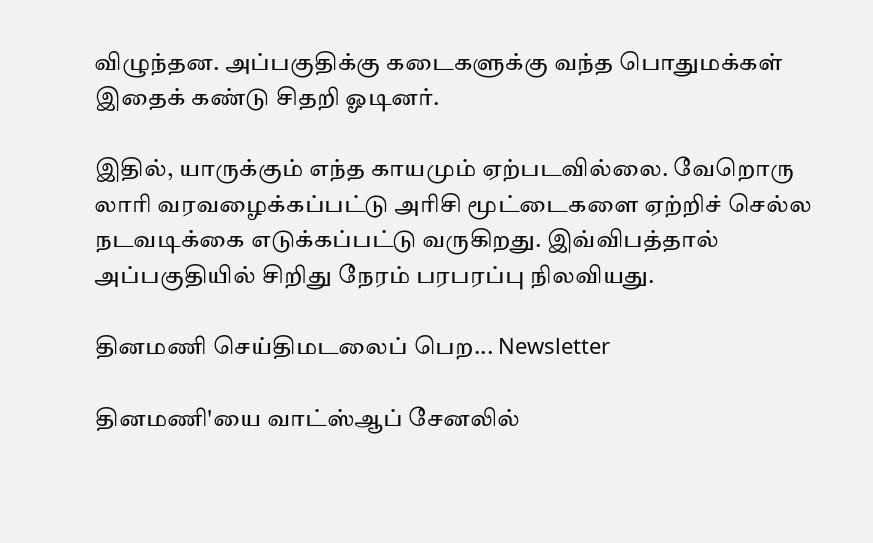விழுந்தன. அப்பகுதிக்கு கடைகளுக்கு வந்த பொதுமக்கள் இதைக் கண்டு சிதறி ஓடினர்.

இதில், யாருக்கும் எந்த காயமும் ஏற்படவில்லை. வேறொரு லாரி வரவழைக்கப்பட்டு அரிசி மூட்டைகளை ஏற்றிச் செல்ல நடவடிக்கை எடுக்கப்பட்டு வருகிறது. இவ்விபத்தால் அப்பகுதியில் சிறிது நேரம் பரபரப்பு நிலவியது.

தினமணி செய்திமடலைப் பெற... Newsletter

தினமணி'யை வாட்ஸ்ஆப் சேனலில்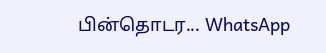பின்தொடர... WhatsApp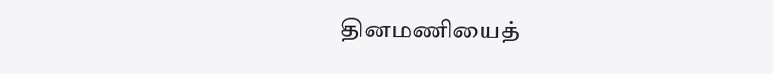தினமணியைத்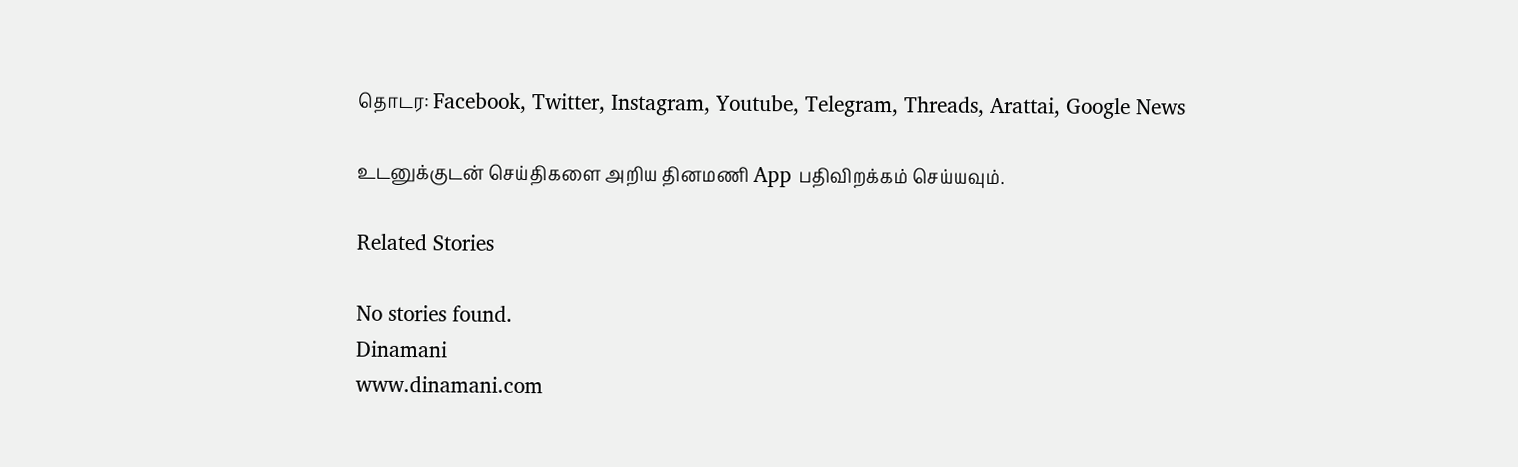தொடர: Facebook, Twitter, Instagram, Youtube, Telegram, Threads, Arattai, Google News

உடனுக்குடன் செய்திகளை அறிய தினமணி App பதிவிறக்கம் செய்யவும்.

Related Stories

No stories found.
Dinamani
www.dinamani.com